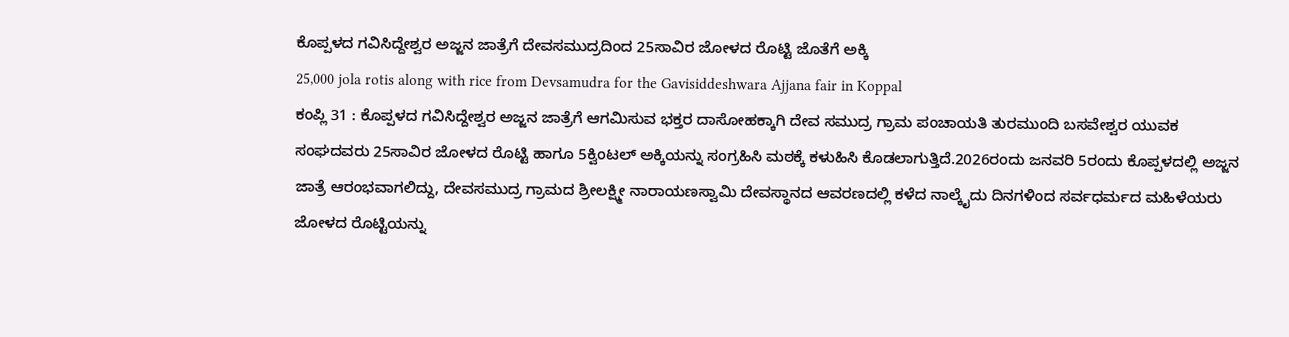ಕೊಪ್ಪಳದ ಗವಿಸಿದ್ದೇಶ್ವರ ಅಜ್ಜನ ಜಾತ್ರೆಗೆ ದೇವಸಮುದ್ರದಿಂದ 25ಸಾವಿರ ಜೋಳದ ರೊಟ್ಟಿ ಜೊತೆಗೆ ಅಕ್ಕಿ
25,000 jola rotis along with rice from Devsamudra for the Gavisiddeshwara Ajjana fair in Koppal
ಕಂಪ್ಲಿ 31 : ಕೊಪ್ಪಳದ ಗವಿಸಿದ್ದೇಶ್ವರ ಅಜ್ಜನ ಜಾತ್ರೆಗೆ ಆಗಮಿಸುವ ಭಕ್ತರ ದಾಸೋಹಕ್ಕಾಗಿ ದೇವ ಸಮುದ್ರ ಗ್ರಾಮ ಪಂಚಾಯತಿ ತುರಮುಂದಿ ಬಸವೇಶ್ವರ ಯುವಕ ಸಂಘದವರು 25ಸಾವಿರ ಜೋಳದ ರೊಟ್ಟಿ ಹಾಗೂ 5ಕ್ವಿಂಟಲ್ ಅಕ್ಕಿಯನ್ನು ಸಂಗ್ರಹಿಸಿ ಮಠಕ್ಕೆ ಕಳುಹಿಸಿ ಕೊಡಲಾಗುತ್ತಿದೆ.2026ರಂದು ಜನವರಿ 5ರಂದು ಕೊಪ್ಪಳದಲ್ಲಿ ಅಜ್ಜನ ಜಾತ್ರೆ ಆರಂಭವಾಗಲಿದ್ದು, ದೇವಸಮುದ್ರ ಗ್ರಾಮದ ಶ್ರೀಲಕ್ಷ್ಮೀ ನಾರಾಯಣಸ್ವಾಮಿ ದೇವಸ್ಥಾನದ ಆವರಣದಲ್ಲಿ ಕಳೆದ ನಾಲ್ಕೈದು ದಿನಗಳಿಂದ ಸರ್ವಧರ್ಮದ ಮಹಿಳೆಯರು ಜೋಳದ ರೊಟ್ಟಿಯನ್ನು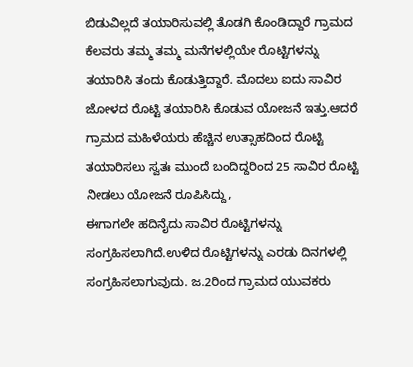ಬಿಡುವಿಲ್ಲದೆ ತಯಾರಿಸುವಲ್ಲಿ ತೊಡಗಿ ಕೊಂಡಿದ್ದಾರೆ ಗ್ರಾಮದ ಕೆಲವರು ತಮ್ಮ ತಮ್ಮ ಮನೆಗಳಲ್ಲಿಯೇ ರೊಟ್ಟಿಗಳನ್ನು ತಯಾರಿಸಿ ತಂದು ಕೊಡುತ್ತಿದ್ದಾರೆ. ಮೊದಲು ಐದು ಸಾವಿರ ಜೋಳದ ರೊಟ್ಟಿ ತಯಾರಿಸಿ ಕೊಡುವ ಯೋಜನೆ ಇತ್ತು.ಆದರೆ ಗ್ರಾಮದ ಮಹಿಳೆಯರು ಹೆಚ್ಚಿನ ಉತ್ಸಾಹದಿಂದ ರೊಟ್ಟಿ ತಯಾರಿಸಲು ಸ್ವತಃ ಮುಂದೆ ಬಂದಿದ್ದರಿಂದ 25 ಸಾವಿರ ರೊಟ್ಟಿ ನೀಡಲು ಯೋಜನೆ ರೂಪಿಸಿದ್ದು,
ಈಗಾಗಲೇ ಹದಿನೈದು ಸಾವಿರ ರೊಟ್ಟಿಗಳನ್ನು ಸಂಗ್ರಹಿಸಲಾಗಿದೆ.ಉಳಿದ ರೊಟ್ಟಿಗಳನ್ನು ಎರಡು ದಿನಗಳಲ್ಲಿ ಸಂಗ್ರಹಿಸಲಾಗುವುದು. ಜ.2ರಿಂದ ಗ್ರಾಮದ ಯುವಕರು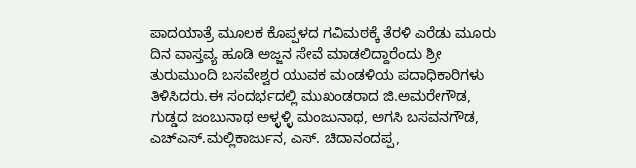ಪಾದಯಾತ್ರೆ ಮೂಲಕ ಕೊಪ್ಪಳದ ಗವಿಮಠಕ್ಕೆ ತೆರಳಿ ಎರೆಡು ಮೂರು ದಿನ ವಾಸ್ತವ್ಯ ಹೂಡಿ ಅಜ್ಜನ ಸೇವೆ ಮಾಡಲಿದ್ದಾರೆಂದು ಶ್ರೀ ತುರುಮುಂದಿ ಬಸವೇಶ್ವರ ಯುವಕ ಮಂಡಳಿಯ ಪದಾಧಿಕಾರಿಗಳು ತಿಳಿಸಿದರು.ಈ ಸಂದರ್ಭದಲ್ಲಿ ಮುಖಂಡರಾದ ಜಿ.ಅಮರೇಗೌಡ, ಗುಡ್ಡದ ಜಂಬುನಾಥ ಅಳ್ಳಳ್ಳಿ ಮಂಜುನಾಥ, ಅಗಸಿ ಬಸವನಗೌಡ, ಎಚ್ಎಸ್.ಮಲ್ಲಿಕಾರ್ಜುನ, ಎಸ್. ಚಿದಾನಂದಪ್ಪ,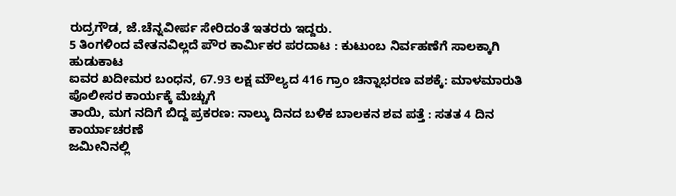ರುದ್ರಗೌಡ, ಜೆ.ಚೆನ್ನವೀರ್ಪ ಸೇರಿದಂತೆ ಇತರರು ಇದ್ದರು.
5 ತಿಂಗಳಿಂದ ವೇತನವಿಲ್ಲದೆ ಪೌರ ಕಾರ್ಮಿಕರ ಪರದಾಟ : ಕುಟುಂಬ ನಿರ್ವಹಣೆಗೆ ಸಾಲಕ್ಕಾಗಿ ಹುಡುಕಾಟ
ಐವರ ಖದೀಮರ ಬಂಧನ, 67.93 ಲಕ್ಷ ಮೌಲ್ಯದ 416 ಗ್ರಾಂ ಚಿನ್ನಾಭರಣ ವಶಕ್ಕೆ: ಮಾಳಮಾರುತಿ ಪೊಲೀಸರ ಕಾರ್ಯಕ್ಕೆ ಮೆಚ್ಚುಗೆ
ತಾಯಿ, ಮಗ ನದಿಗೆ ಬಿದ್ದ ಪ್ರಕರಣ: ನಾಲ್ಕು ದಿನದ ಬಳಿಕ ಬಾಲಕನ ಶವ ಪತ್ತೆ : ಸತತ 4 ದಿನ ಕಾರ್ಯಾಚರಣೆ
ಜಮೀನಿನಲ್ಲಿ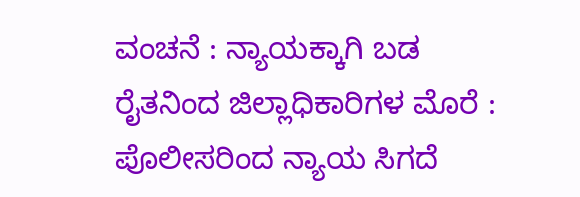ವಂಚನೆ : ನ್ಯಾಯಕ್ಕಾಗಿ ಬಡ ರೈತನಿಂದ ಜಿಲ್ಲಾಧಿಕಾರಿಗಳ ಮೊರೆ : ಪೊಲೀಸರಿಂದ ನ್ಯಾಯ ಸಿಗದೆ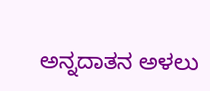ಅನ್ನದಾತನ ಅಳಲು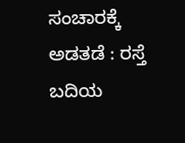ಸಂಚಾರಕ್ಕೆ ಅಡತಡೆ : ರಸ್ತೆ ಬದಿಯ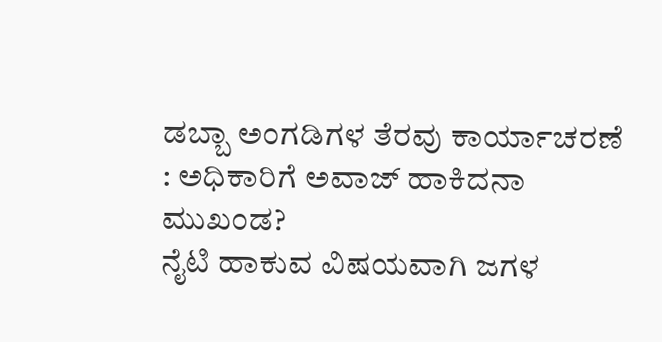ಡಬ್ಬಾ ಅಂಗಡಿಗಳ ತೆರವು ಕಾರ್ಯಾಚರಣೆ : ಅಧಿಕಾರಿಗೆ ಅವಾಜ್ ಹಾಕಿದನಾ ಮುಖಂಡ?
ನೈಟಿ ಹಾಕುವ ವಿಷಯವಾಗಿ ಜಗಳ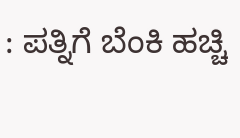: ಪತ್ನಿಗೆ ಬೆಂಕಿ ಹಚ್ಚಿ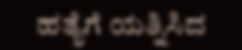ಹತ್ಯೆಗೆ ಯತ್ನಿಸಿದ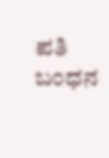ಪತಿ ಬಂಧನ